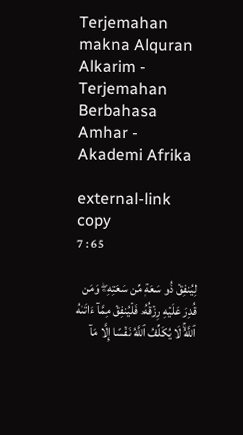Terjemahan makna Alquran Alkarim - Terjemahan Berbahasa Amhar - Akademi Afrika

external-link copy
7 : 65

لِيُنفِقۡ ذُو سَعَةٖ مِّن سَعَتِهِۦۖ وَمَن قُدِرَ عَلَيۡهِ رِزۡقُهُۥ فَلۡيُنفِقۡ مِمَّآ ءَاتَىٰهُ ٱللَّهُۚ لَا يُكَلِّفُ ٱللَّهُ نَفۡسًا إِلَّا مَآ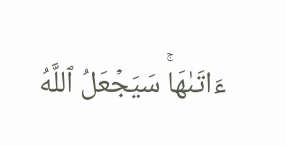ءَاتَىٰهَاۚ سَيَجۡعَلُ ٱللَّهُ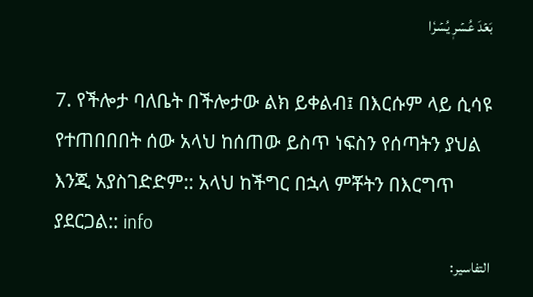بَعۡدَ عُسۡرٖ يُسۡرٗا

7. የችሎታ ባለቤት በችሎታው ልክ ይቀልብ፤ በእርሱም ላይ ሲሳዩ የተጠበበበት ሰው አላህ ከሰጠው ይስጥ ነፍስን የሰጣትን ያህል እንጂ አያስገድድም:: አላህ ከችግር በኋላ ምቾትን በእርግጥ ያደርጋል:: info
التفاسير: